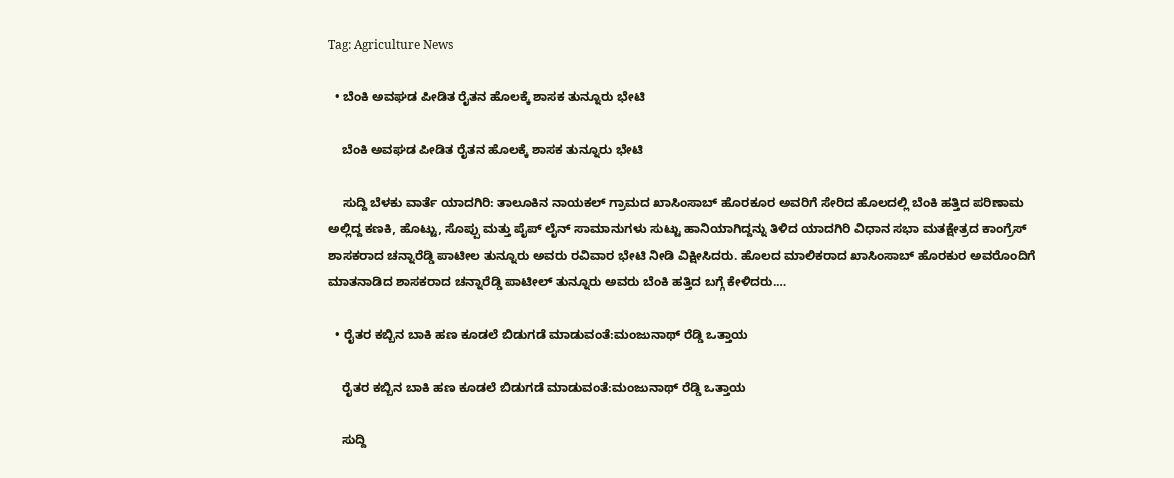Tag: Agriculture News

  • ಬೆಂಕಿ ಅವಘಡ ಪೀಡಿತ ರೈತನ ಹೊಲಕ್ಕೆ ಶಾಸಕ ತುನ್ನೂರು ಭೇಟಿ

    ಬೆಂಕಿ ಅವಘಡ ಪೀಡಿತ ರೈತನ ಹೊಲಕ್ಕೆ ಶಾಸಕ ತುನ್ನೂರು ಭೇಟಿ

    ಸುದ್ದಿ ಬೆಳಕು ವಾರ್ತೆ ಯಾದಗಿರಿ: ತಾಲೂಕಿನ ನಾಯಕಲ್ ಗ್ರಾಮದ ಖಾಸಿಂಸಾಬ್ ಹೊರಕೂರ ಅವರಿಗೆ ಸೇರಿದ ಹೊಲದಲ್ಲಿ ಬೆಂಕಿ ಹತ್ತಿದ ಪರಿಣಾಮ ಅಲ್ಲಿದ್ದ ಕಣಕಿ, ಹೊಟ್ಟು, ಸೊಪ್ಪು ಮತ್ತು ಪೈಪ್ ಲೈನ್ ಸಾಮಾನುಗಳು ಸುಟ್ಟು ಹಾನಿಯಾಗಿದ್ದನ್ನು ತಿಳಿದ ಯಾದಗಿರಿ ವಿಧಾನ ಸಭಾ ಮತಕ್ಷೇತ್ರದ ಕಾಂಗ್ರೆಸ್ ಶಾಸಕರಾದ ಚನ್ನಾರೆಡ್ಡಿ ಪಾಟೀಲ ತುನ್ನೂರು ಅವರು ರವಿವಾರ ಭೇಟಿ ನೀಡಿ ವಿಕ್ಷೀಸಿದರು. ಹೊಲದ ಮಾಲಿಕರಾದ ಖಾಸಿಂಸಾಬ್ ಹೊರಕುರ ಅವರೊಂದಿಗೆ ಮಾತನಾಡಿದ ಶಾಸಕರಾದ ಚನ್ನಾರೆಡ್ಡಿ ಪಾಟೀಲ್ ತುನ್ನೂರು ಅವರು ಬೆಂಕಿ ಹತ್ತಿದ ಬಗ್ಗೆ ಕೇಳಿದರು.…

  • ರೈತರ ಕಬ್ಬಿನ ಬಾಕಿ ಹಣ ಕೂಡಲೆ ಬಿಡುಗಡೆ ಮಾಡುವಂತೆ:ಮಂಜುನಾಥ್ ರೆಡ್ಡಿ ಒತ್ತಾಯ

    ರೈತರ ಕಬ್ಬಿನ ಬಾಕಿ ಹಣ ಕೂಡಲೆ ಬಿಡುಗಡೆ ಮಾಡುವಂತೆ:ಮಂಜುನಾಥ್ ರೆಡ್ಡಿ ಒತ್ತಾಯ

    ಸುದ್ದಿ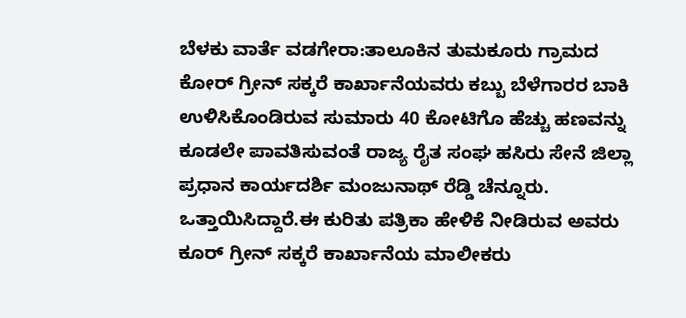ಬೆಳಕು ವಾರ್ತೆ ವಡಗೇರಾ:ತಾಲೂಕಿನ ತುಮಕೂರು ಗ್ರಾಮದ ಕೋರ್ ಗ್ರೀನ್ ಸಕ್ಕರೆ ಕಾರ್ಖಾನೆಯವರು ಕಬ್ಬು ಬೆಳೆಗಾರರ ಬಾಕಿ ಉಳಿಸಿಕೊಂಡಿರುವ ಸುಮಾರು 40 ಕೋಟಿಗೊ ಹೆಚ್ಚು ಹಣವನ್ನು ಕೂಡಲೇ ಪಾವತಿಸುವಂತೆ ರಾಜ್ಯ ರೈತ ಸಂಘ ಹಸಿರು ಸೇನೆ ಜಿಲ್ಲಾ ಪ್ರಧಾನ ಕಾರ್ಯದರ್ಶಿ ಮಂಜುನಾಥ್ ರೆಡ್ಡಿ ಚೆನ್ನೂರು. ಒತ್ತಾಯಿಸಿದ್ದಾರೆ.ಈ ಕುರಿತು ಪತ್ರಿಕಾ ಹೇಳಿಕೆ ನೀಡಿರುವ ಅವರು ಕೂರ್ ಗ್ರೀನ್ ಸಕ್ಕರೆ ಕಾರ್ಖಾನೆಯ ಮಾಲೀಕರು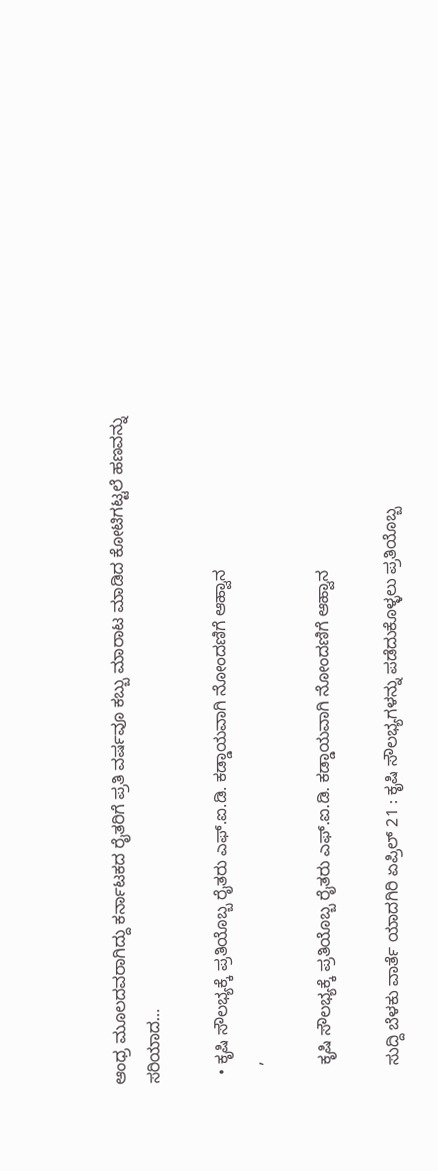ಆಂಧ್ರ ಮೂಲದವರಾಗಿದ್ದು ಕರ್ನಾಟಕದ ರೈತರಿಗೆ ಪ್ರತಿ ವರ್ಷವೂ ಕಬ್ಬು ಮಾರಾಟ ಮಾಡಿದ ಕೋಟಿಗಟ್ಟಲೆ ಹಣವನ್ನು ಸರಿಯಾದ…

  • ಕೃಷಿ ಸೌಲಭ್ಯಕ್ಕೆ ಪ್ರತಿಯೊಬ್ಬ ರೈತರು ಎಫ್.ಐ.ಡಿ. ಕಡ್ಡಾಯವಾಗಿ ನೋಂದಣಿಗೆ ಆಹ್ವಾನ
    ,

    ಕೃಷಿ ಸೌಲಭ್ಯಕ್ಕೆ ಪ್ರತಿಯೊಬ್ಬ ರೈತರು ಎಫ್.ಐ.ಡಿ. ಕಡ್ಡಾಯವಾಗಿ ನೋಂದಣಿಗೆ ಆಹ್ವಾನ

    ಸುದ್ದಿ ಬೆಳಕು ವಾರ್ತೆ ಯಾದಗಿರಿ ಏಪ್ರಿಲ್ 21 : ಕೃಷಿ ಸೌಲಭ್ಯಗಳನ್ನು ಪಡೆದುಕೊಳ್ಳಲು ಪ್ರತಿಯೊಬ್ಬ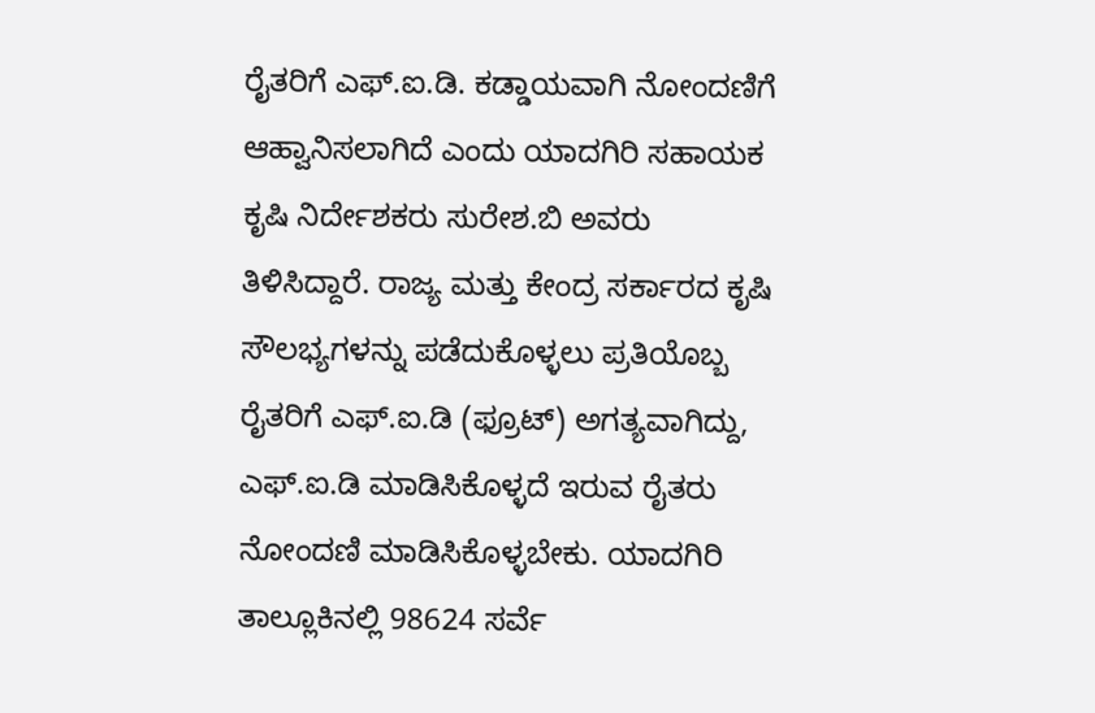ರೈತರಿಗೆ ಎಫ್.ಐ.ಡಿ. ಕಡ್ಡಾಯವಾಗಿ ನೋಂದಣಿಗೆ ಆಹ್ವಾನಿಸಲಾಗಿದೆ ಎಂದು ಯಾದಗಿರಿ ಸಹಾಯಕ ಕೃಷಿ ನಿರ್ದೇಶಕರು ಸುರೇಶ.ಬಿ ಅವರು ತಿಳಿಸಿದ್ದಾರೆ. ರಾಜ್ಯ ಮತ್ತು ಕೇಂದ್ರ ಸರ್ಕಾರದ ಕೃಷಿ ಸೌಲಭ್ಯಗಳನ್ನು ಪಡೆದುಕೊಳ್ಳಲು ಪ್ರತಿಯೊಬ್ಬ ರೈತರಿಗೆ ಎಫ್.ಐ.ಡಿ (ಫ್ರೂಟ್) ಅಗತ್ಯವಾಗಿದ್ದು, ಎಫ್.ಐ.ಡಿ ಮಾಡಿಸಿಕೊಳ್ಳದೆ ಇರುವ ರೈತರು ನೋಂದಣಿ ಮಾಡಿಸಿಕೊಳ್ಳಬೇಕು. ಯಾದಗಿರಿ ತಾಲ್ಲೂಕಿನಲ್ಲಿ 98624 ಸರ್ವೆ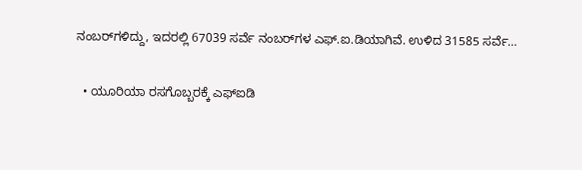ನಂಬರ್‌ಗಳಿದ್ದು, ಇದರಲ್ಲಿ 67039 ಸರ್ವೆ ನಂಬರ್‌ಗಳ ಎಫ್.ಐ.ಡಿಯಾಗಿವೆ. ಉಳಿದ 31585 ಸರ್ವೆ…

  • ಯೂರಿಯಾ ರಸಗೊಬ್ಬರಕ್ಕೆ ಎಫ್‌ಐಡಿ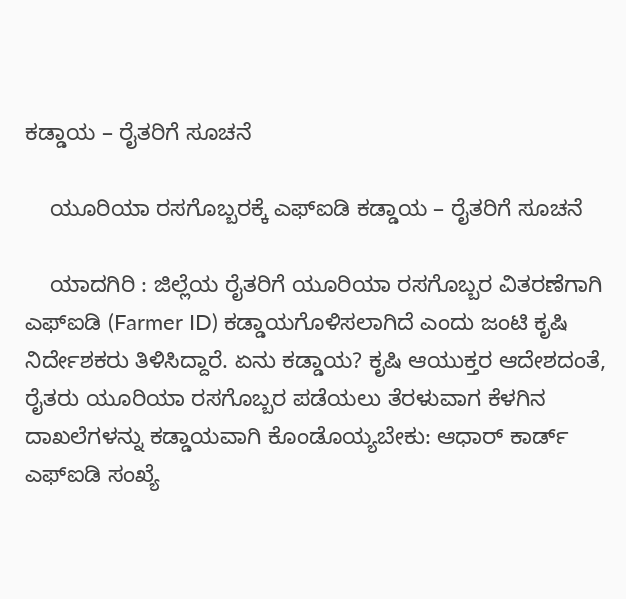ಕಡ್ಡಾಯ – ರೈತರಿಗೆ ಸೂಚನೆ

    ಯೂರಿಯಾ ರಸಗೊಬ್ಬರಕ್ಕೆ ಎಫ್‌ಐಡಿ ಕಡ್ಡಾಯ – ರೈತರಿಗೆ ಸೂಚನೆ

    ಯಾದಗಿರಿ : ಜಿಲ್ಲೆಯ ರೈತರಿಗೆ ಯೂರಿಯಾ ರಸಗೊಬ್ಬರ ವಿತರಣೆಗಾಗಿ ಎಫ್‌ಐಡಿ (Farmer ID) ಕಡ್ಡಾಯಗೊಳಿಸಲಾಗಿದೆ ಎಂದು ಜಂಟಿ ಕೃಷಿ ನಿರ್ದೇಶಕರು ತಿಳಿಸಿದ್ದಾರೆ. ಏನು ಕಡ್ಡಾಯ? ಕೃಷಿ ಆಯುಕ್ತರ ಆದೇಶದಂತೆ, ರೈತರು ಯೂರಿಯಾ ರಸಗೊಬ್ಬರ ಪಡೆಯಲು ತೆರಳುವಾಗ ಕೆಳಗಿನ ದಾಖಲೆಗಳನ್ನು ಕಡ್ಡಾಯವಾಗಿ ಕೊಂಡೊಯ್ಯಬೇಕು: ಆಧಾರ್ ಕಾರ್ಡ್ ಎಫ್‌ಐಡಿ ಸಂಖ್ಯೆ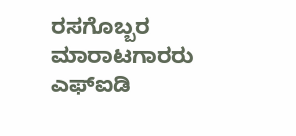ರಸಗೊಬ್ಬರ ಮಾರಾಟಗಾರರು ಎಫ್‌ಐಡಿ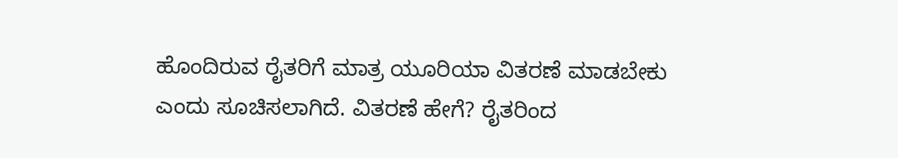ಹೊಂದಿರುವ ರೈತರಿಗೆ ಮಾತ್ರ ಯೂರಿಯಾ ವಿತರಣೆ ಮಾಡಬೇಕು ಎಂದು ಸೂಚಿಸಲಾಗಿದೆ. ವಿತರಣೆ ಹೇಗೆ? ರೈತರಿಂದ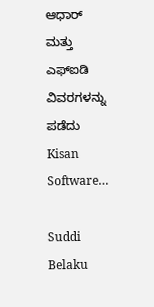ಆಧಾರ್ ಮತ್ತು ಎಫ್‌ಐಡಿ ವಿವರಗಳನ್ನು ಪಡೆದು Kisan Software…

Suddi Belaku